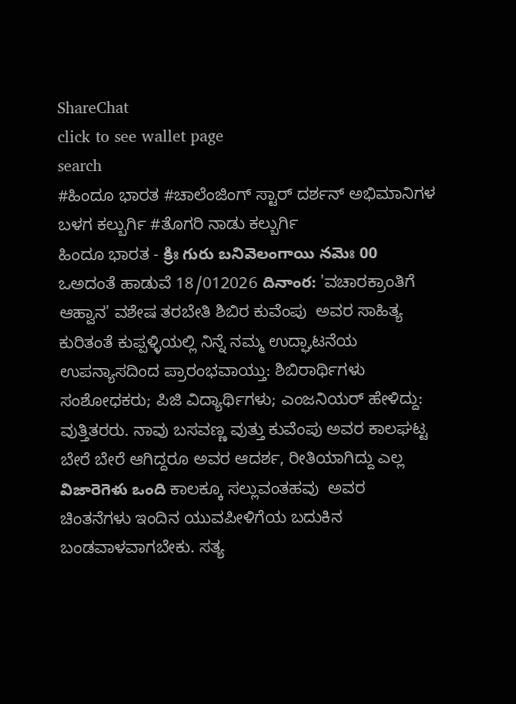ShareChat
click to see wallet page
search
#ಹಿಂದೂ ಭಾರತ #ಚಾಲೆಂಜಿಂಗ್ ಸ್ಟಾರ್ ದರ್ಶನ್ ಅಭಿಮಾನಿಗಳ ಬಳಗ ಕಲ್ಬುರ್ಗಿ #ತೊಗರಿ ನಾಡು ಕಲ್ಬುರ್ಗಿ
ಹಿಂದೂ ಭಾರತ - క్రిః గురు బనివెలంగాయి నమెః 00 ಒಅದಂತೆ ಹಾಡುವೆ 18/012026 దినాంర: 'ವಚಾರಕ್ರಾಂತಿಗೆ ಆಹ್ವಾನ' ವಶೇಷ ತರಬೇತಿ ಶಿಬಿರ ಕುವೆಂಪು  ಅವರ ಸಾಹಿತ್ಯ ಕುರಿತಂತೆ ಕುಪ್ಪಳ್ಳಿಯಲ್ಲಿ ನಿನ್ನೆ ನಮ್ಮ ಉದ್ಘಾಟನೆಯ ಉಪನ್ಯಾಸದಿಂದ ಪ್ರಾರಂಭವಾಯ್ತು: ಶಿಬಿರಾರ್ಥಿಗಳು ಸಂಶೋಧಕರು; ಪಿಜಿ ವಿದ್ಯಾರ್ಥಿಗಳು; ಎಂಜನಿಯರ್ ಹೇಳಿದ್ದು: ವುತ್ತಿತರರು. ನಾವು ಬಸವಣ್ಣ ವುತ್ತು ಕುವೆಂಪು ಅವರ ಕಾಲಘಟ್ಟ ಬೇರೆ ಬೇರೆ ಆಗಿದ್ದರೂ ಅವರ ಆದರ್ಶ, ರೀತಿಯಾಗಿದ್ದು ಎಲ್ಲ విజారెగెళు ఒంది ಕಾಲಕ್ಕೂ ಸಲ್ಲುವಂತಹವು  ಅವರ ಚಿಂತನೆಗಳು ಇಂದಿನ ಯುವಪೀಳಿಗೆಯ ಬದುಕಿನ ಬಂಡವಾಳವಾಗಬೇಕು. ಸತ್ಯ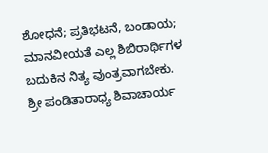ಶೋಧನೆ; ಪ್ರತಿಭಟನೆ, ಬಂಡಾಯ; ಮಾನವೀಯತೆ ಎಲ್ಲ ಶಿಬಿರಾರ್ಥಿಗಳ ಬದುಕಿನ ನಿತ್ಯ ವುಂತ್ರವಾಗಬೇಕು. ಶ್ರೀ ಪಂಡಿತಾರಾಧ್ಯ ಶಿವಾಚಾರ್ಯ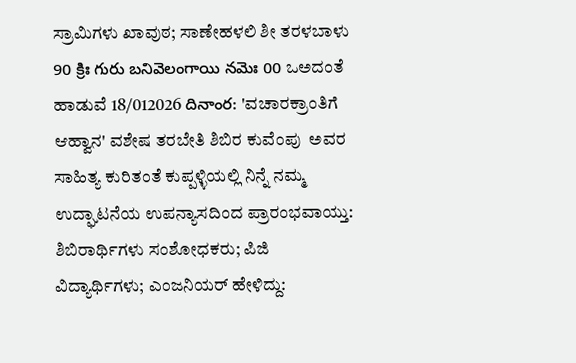ಸ್ರಾಮಿಗಳು ಖಾವುಠ; ಸಾಣೇಹಳಲಿ ಶೀ ತರಳಬಾಳು 90 క్రిః గురు బనివెలంగాయి నమెః 00 ಒಅದಂತೆ ಹಾಡುವೆ 18/012026 దినాంర: 'ವಚಾರಕ್ರಾಂತಿಗೆ ಆಹ್ವಾನ' ವಶೇಷ ತರಬೇತಿ ಶಿಬಿರ ಕುವೆಂಪು  ಅವರ ಸಾಹಿತ್ಯ ಕುರಿತಂತೆ ಕುಪ್ಪಳ್ಳಿಯಲ್ಲಿ ನಿನ್ನೆ ನಮ್ಮ ಉದ್ಘಾಟನೆಯ ಉಪನ್ಯಾಸದಿಂದ ಪ್ರಾರಂಭವಾಯ್ತು: ಶಿಬಿರಾರ್ಥಿಗಳು ಸಂಶೋಧಕರು; ಪಿಜಿ ವಿದ್ಯಾರ್ಥಿಗಳು; ಎಂಜನಿಯರ್ ಹೇಳಿದ್ದು: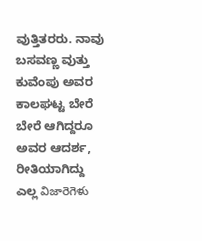ವುತ್ತಿತರರು. ನಾವು ಬಸವಣ್ಣ ವುತ್ತು ಕುವೆಂಪು ಅವರ ಕಾಲಘಟ್ಟ ಬೇರೆ ಬೇರೆ ಆಗಿದ್ದರೂ ಅವರ ಆದರ್ಶ, ರೀತಿಯಾಗಿದ್ದು ಎಲ್ಲ విజారెగెళు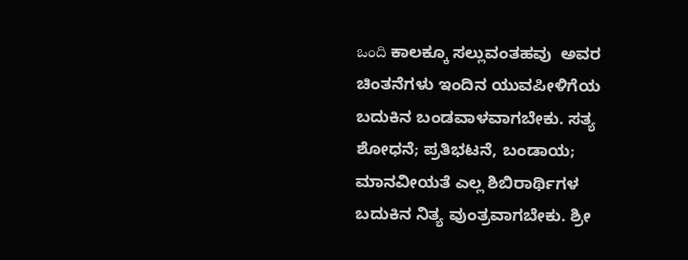ఒంది ಕಾಲಕ್ಕೂ ಸಲ್ಲುವಂತಹವು  ಅವರ ಚಿಂತನೆಗಳು ಇಂದಿನ ಯುವಪೀಳಿಗೆಯ ಬದುಕಿನ ಬಂಡವಾಳವಾಗಬೇಕು. ಸತ್ಯ ಶೋಧನೆ; ಪ್ರತಿಭಟನೆ, ಬಂಡಾಯ; ಮಾನವೀಯತೆ ಎಲ್ಲ ಶಿಬಿರಾರ್ಥಿಗಳ ಬದುಕಿನ ನಿತ್ಯ ವುಂತ್ರವಾಗಬೇಕು. ಶ್ರೀ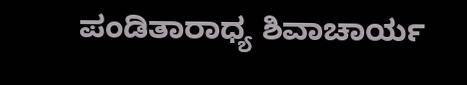ಪಂಡಿತಾರಾಧ್ಯ ಶಿವಾಚಾರ್ಯ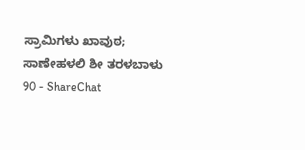ಸ್ರಾಮಿಗಳು ಖಾವುಠ; ಸಾಣೇಹಳಲಿ ಶೀ ತರಳಬಾಳು 90 - ShareChat